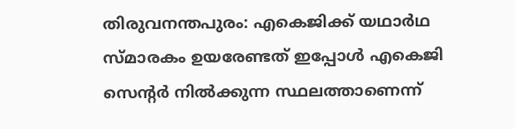തിരുവനന്തപുരം: എകെജിക്ക് യഥാര്‍ഥ സ്മാരകം ഉയരേണ്ടത് ഇപ്പോള്‍ എകെജി സെന്റര്‍ നില്‍ക്കുന്ന സ്ഥലത്താണെന്ന്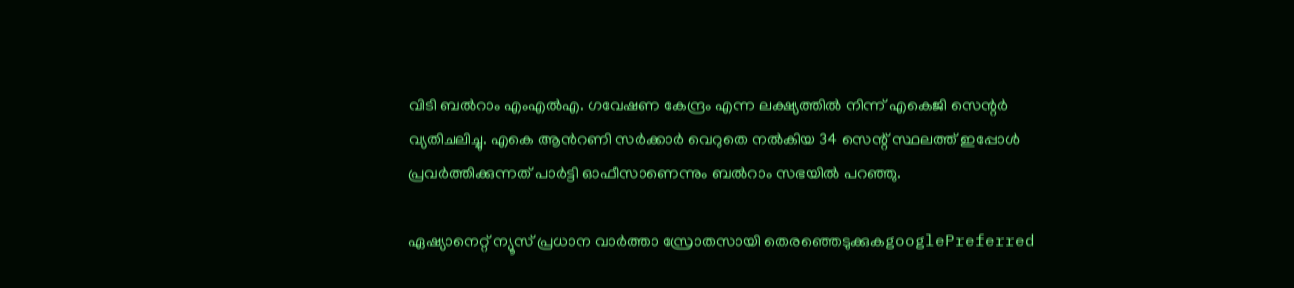വിടി ബല്‍റാം എംഎല്‍എ. ഗവേഷണ കേന്ദ്രം എന്ന ലക്ഷ്യത്തിൽ നിന്ന് എകെജി സെന്റര്‍ വ്യതിചലിച്ചു. എകെ ആന്‍റണി സർക്കാർ വെറുതെ നൽകിയ 34 സെന്റ് സ്ഥലത്ത് ഇപ്പോൾ പ്രവർത്തിക്കുന്നത് പാർട്ടി ഓഫീസാണെന്നും ബല്‍റാം സഭയില്‍ പറഞ്ഞു.

ഏഷ്യാനെറ്റ് ന്യൂസ് പ്രധാന വാർത്താ സ്രോതസായി തെരഞ്ഞെടുക്കുകgooglePreferred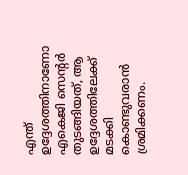എന്ത് ഉദ്ദേശത്തിനാണോ എകെജി സെന്റര്‍ തുടങ്ങിയത്, ആ ഉദ്ദേശത്തിലേക്ക് മടക്കി കൊണ്ടുവരാൻ ശ്രമിക്കണം.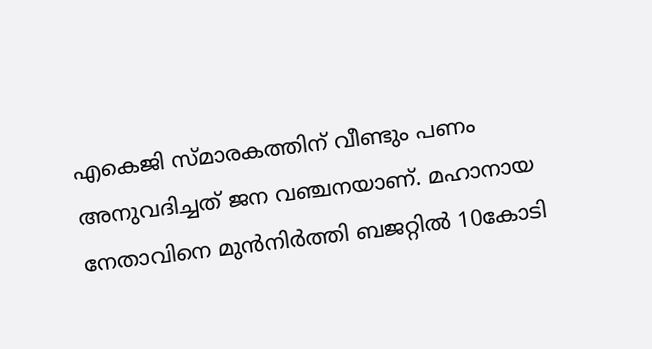എകെജി സ്മാരകത്തിന് വീണ്ടും പണം അനുവദിച്ചത് ജന വഞ്ചനയാണ്. മഹാനായ നേതാവിനെ മുൻനിർത്തി ബജറ്റിൽ 10കോടി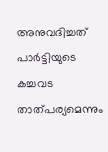അനുവദിച്ചത് പാർട്ടിയുടെ കച്ചവട താത്പര്യമെന്നും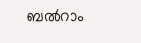ബല്‍റാം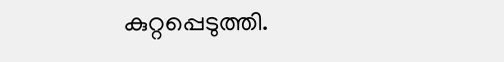കുറ്റപ്പെടുത്തി.